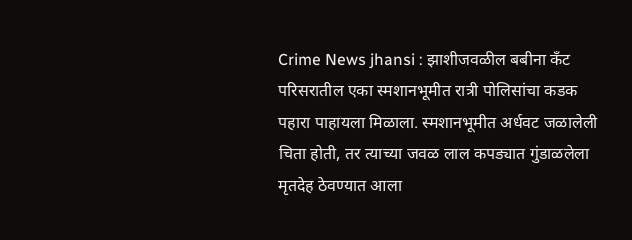Crime News jhansi : झाशीजवळील बबीना कँट परिसरातील एका स्मशानभूमीत रात्री पोलिसांचा कडक पहारा पाहायला मिळाला. स्मशानभूमीत अर्धवट जळालेली चिता होती, तर त्याच्या जवळ लाल कपड्यात गुंडाळलेला मृतदेह ठेवण्यात आला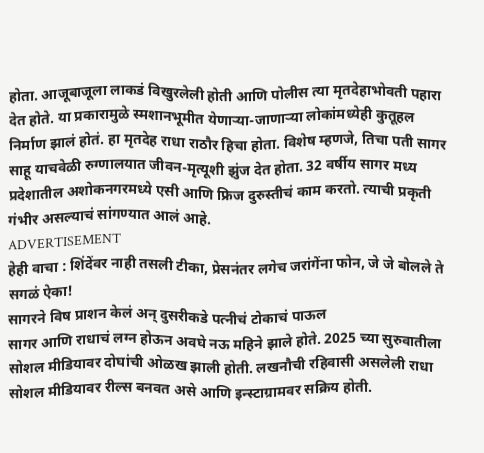होता. आजूबाजूला लाकडं विखुरलेली होती आणि पोलीस त्या मृतदेहाभोवती पहारा देत होते. या प्रकारामुळे स्मशानभूमीत येणाऱ्या-जाणाऱ्या लोकांमध्येही कुतूहल निर्माण झालं होतं. हा मृतदेह राधा राठौर हिचा होता. विशेष म्हणजे, तिचा पती सागर साहू याचवेळी रुग्णालयात जीवन-मृत्यूशी झुंज देत होता. 32 वर्षीय सागर मध्य प्रदेशातील अशोकनगरमध्ये एसी आणि फ्रिज दुरुस्तीचं काम करतो. त्याची प्रकृती गंभीर असल्याचं सांगण्यात आलं आहे.
ADVERTISEMENT
हेही वाचा : शिंदेंवर नाही तसली टीका, प्रेसनंतर लगेच जरांगेंना फोन, जे जे बोलले ते सगळं ऐका!
सागरने विष प्राशन केलं अन् दुसरीकडे पत्नीचं टोकाचं पाऊल
सागर आणि राधाचं लग्न होऊन अवघे नऊ महिने झाले होते. 2025 च्या सुरुवातीला सोशल मीडियावर दोघांची ओळख झाली होती. लखनौची रहिवासी असलेली राधा सोशल मीडियावर रील्स बनवत असे आणि इन्स्टाग्रामवर सक्रिय होती.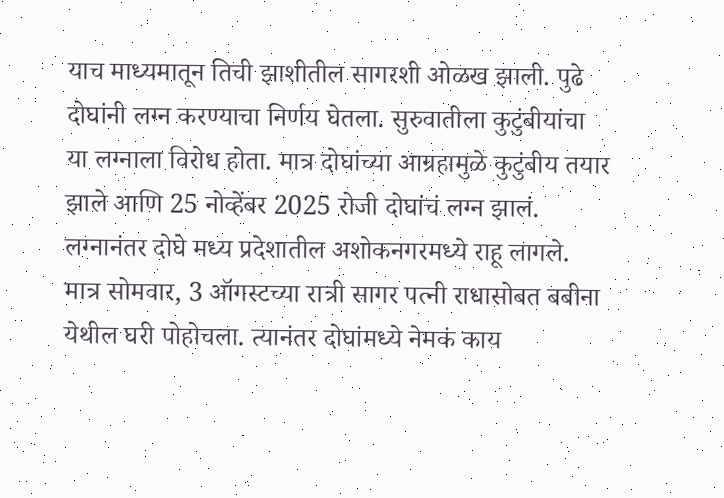याच माध्यमातून तिची झाशीतील सागरशी ओळख झाली. पुढे दोघांनी लग्न करण्याचा निर्णय घेतला. सुरुवातीला कुटुंबीयांचा या लग्नाला विरोध होता. मात्र दोघांच्या आग्रहामुळे कुटुंबीय तयार झाले आणि 25 नोव्हेंबर 2025 रोजी दोघांचं लग्न झालं. लग्नानंतर दोघे मध्य प्रदेशातील अशोकनगरमध्ये राहू लागले. मात्र सोमवार, 3 ऑगस्टच्या रात्री सागर पत्नी राधासोबत बबीना येथील घरी पोहोचला. त्यानंतर दोघांमध्ये नेमकं काय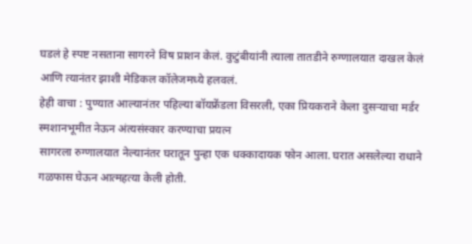घडलं हे स्पष्ट नसताना सागरने विष प्राशन केलं. कुटुंबीयांनी त्याला तातडीने रुग्णालयात दाखल केलं आणि त्यानंतर झाशी मेडिकल कॉलेजमध्ये हलवलं.
हेही वाचा : पुण्यात आल्यानंतर पहिल्या बॉयफ्रेंडला विसरली, एका प्रियकराने केला दुसऱ्याचा मर्डर
स्मशानभूमीत नेऊन अंत्यसंस्कार करण्याचा प्रयत्न
सागरला रुग्णालयात नेल्यानंतर घरातून पुन्हा एक धक्कादायक फोन आला. घरात असलेल्या राधाने गळफास घेऊन आत्महत्या केली होती.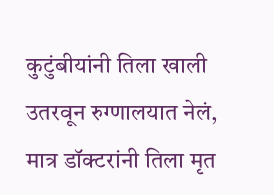कुटुंबीयांनी तिला खाली उतरवून रुग्णालयात नेलं, मात्र डॉक्टरांनी तिला मृत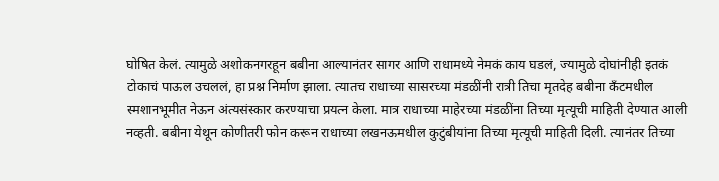घोषित केलं. त्यामुळे अशोकनगरहून बबीना आल्यानंतर सागर आणि राधामध्ये नेमकं काय घडलं, ज्यामुळे दोघांनीही इतकं टोकाचं पाऊल उचललं, हा प्रश्न निर्माण झाला. त्यातच राधाच्या सासरच्या मंडळींनी रात्री तिचा मृतदेह बबीना कँटमधील स्मशानभूमीत नेऊन अंत्यसंस्कार करण्याचा प्रयत्न केला. मात्र राधाच्या माहेरच्या मंडळींना तिच्या मृत्यूची माहिती देण्यात आली नव्हती. बबीना येथून कोणीतरी फोन करून राधाच्या लखनऊमधील कुटुंबीयांना तिच्या मृत्यूची माहिती दिली. त्यानंतर तिच्या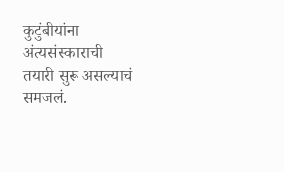कुटुंबीयांना अंत्यसंस्काराची तयारी सुरू असल्याचं समजलं.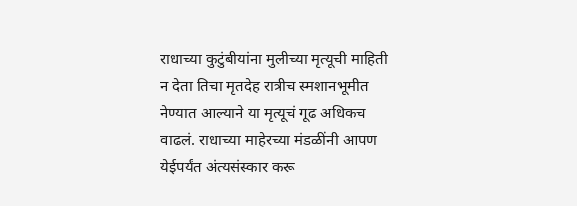राधाच्या कुटुंबीयांना मुलीच्या मृत्यूची माहिती न देता तिचा मृतदेह रात्रीच स्मशानभूमीत नेण्यात आल्याने या मृत्यूचं गूढ अधिकच वाढलं. राधाच्या माहेरच्या मंडळींनी आपण येईपर्यंत अंत्यसंस्कार करू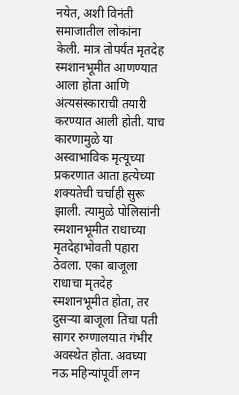नयेत, अशी विनंती समाजातील लोकांना केली. मात्र तोपर्यंत मृतदेह स्मशानभूमीत आणण्यात आला होता आणि अंत्यसंस्काराची तयारी करण्यात आली होती. याच कारणामुळे या अस्वाभाविक मृत्यूच्या प्रकरणात आता हत्येच्या शक्यतेची चर्चाही सुरू झाली. त्यामुळे पोलिसांनी स्मशानभूमीत राधाच्या मृतदेहाभोवती पहारा ठेवला. एका बाजूला राधाचा मृतदेह स्मशानभूमीत होता, तर दुसऱ्या बाजूला तिचा पती सागर रुग्णालयात गंभीर अवस्थेत होता. अवघ्या नऊ महिन्यांपूर्वी लग्न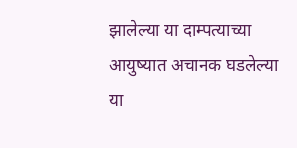झालेल्या या दाम्पत्याच्या आयुष्यात अचानक घडलेल्या या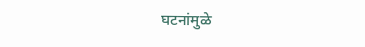घटनांमुळे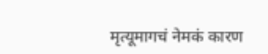मृत्यूमागचं नेमकं कारण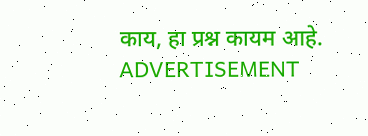काय, हा प्रश्न कायम आहे.
ADVERTISEMENT